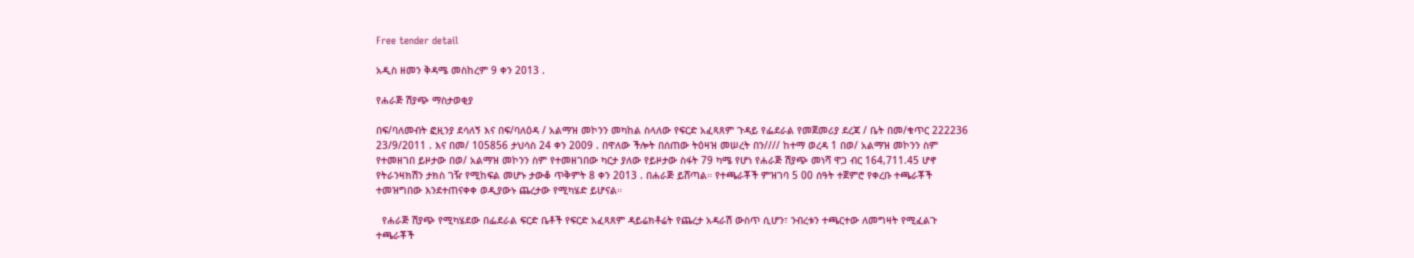Free tender detail

አዲስ ዘመን ቅዳሜ መስከረም 9 ቀን 2013 .

የሐራጅ ሽያጭ ማስታወቂያ

በፍ/ባለመብት ፎዚንያ ደሳለኝ እና በፍ/ባለዕዳ / አልማዝ መኮንን መካከል ስላለው የፍርድ አፈጻጸም ጉዳይ የፌደራል የመጀመሪያ ደረጃ / ቤት በመ/ቁጥር 222236 23/9/2011 . እና በመ/ 105856 ታህሳስ 24 ቀን 2009 . በዋለው ችሎት በሰጠው ትዕዛዝ መሠረት በን//// ከተማ ወረዳ 1 በወ/ አልማዝ መኮንን ስም የተመዘገበ ይዞታው በወ/ አልማዝ መኮንን ስም የተመዘገበው ካርታ ያለው የይዞታው ስፋት 79 ካሜ የሆነ የሐራጅ ሽያጭ መነሻ ዋጋ ብር 164,711.45 ሆኖ የትራንዛክሽን ታክስ ገዥ የሚከፍል መሆኑ ታውቆ ጥቅምት 8 ቀን 2013 . በሐራጅ ይሸጣል። የተጫራቾች ምዝገባ 5 00 ሰዓት ተጀምሮ የቀረቡ ተጫራቾች ተመዝግበው እንደተጠናቀቀ ወዲያውኑ ጨረታው የሚካሄድ ይሆናል።

  የሐራጅ ሽያጭ የሚካሄደው በፌደራል ፍርድ ቤቶች የፍርድ አፈጻጸም ዳይሬክቶሬት የጨረታ አዳራሽ ውስጥ ሲሆን፣ ንብረቱን ተጫርተው ለመግዛት የሚፈልጉ ተጫራቾች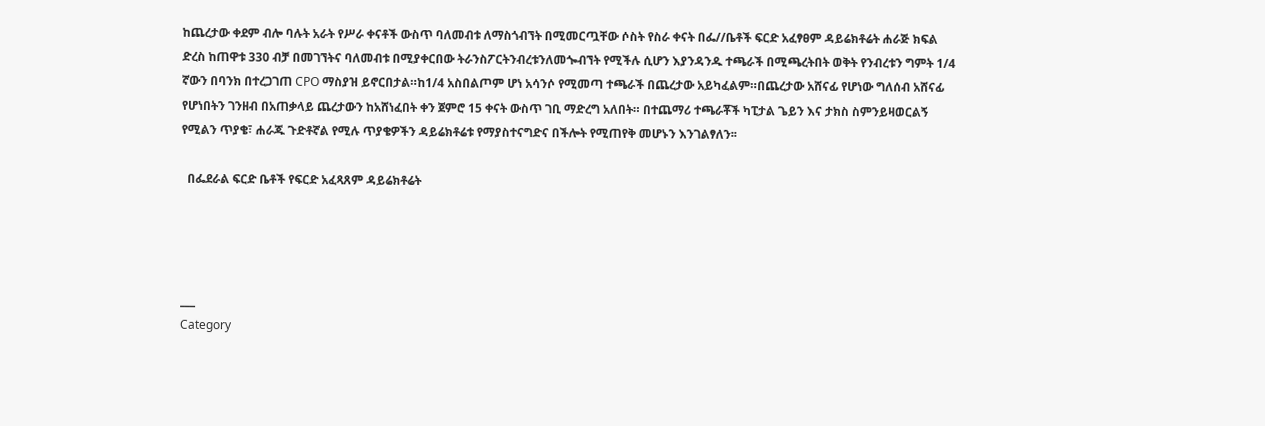ከጨረታው ቀደም ብሎ ባሉት አራት የሥራ ቀናቶች ውስጥ ባለመብቱ ለማስጎብኘት በሚመርጧቸው ሶስት የስራ ቀናት በፌ//ቤቶች ፍርድ አፈፃፀም ዳይሬክቶሬት ሐራጅ ክፍል ድረስ ከጠዋቱ 330 ብቻ በመገኘትና ባለመብቱ በሚያቀርበው ትራንስፖርትንብረቱንለመጐብኘት የሚችሉ ሲሆን እያንዳንዱ ተጫራች በሚጫረትበት ወቅት የንብረቱን ግምት 1/4 ኛውን በባንክ በተረጋገጠ CPO ማስያዝ ይኖርበታል።ከ1/4 አስበልጦም ሆነ አሳንሶ የሚመጣ ተጫራች በጨረታው አይካፈልም።በጨረታው አሸናፊ የሆነው ግለሰብ አሸናፊ የሆነበትን ገንዘብ በአጠቃላይ ጨረታውን ከአሸነፈበት ቀን ጀምሮ 15 ቀናት ውስጥ ገቢ ማድረግ አለበት። በተጨማሪ ተጫራቾች ካፒታል ጌይን እና ታክስ ስምንይዛወርልኝ የሚልን ጥያቄ፣ ሐራጁ ጉድቶኛል የሚሉ ጥያቄዎችን ዳይሬክቶሬቱ የማያስተናግድና በችሎት የሚጠየቅ መሆኑን እንገልፃለን፡፡

  በፌደራል ፍርድ ቤቶች የፍርድ አፈጻጸም ዳይሬክቶሬት




___
Category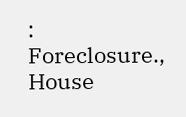: Foreclosure., House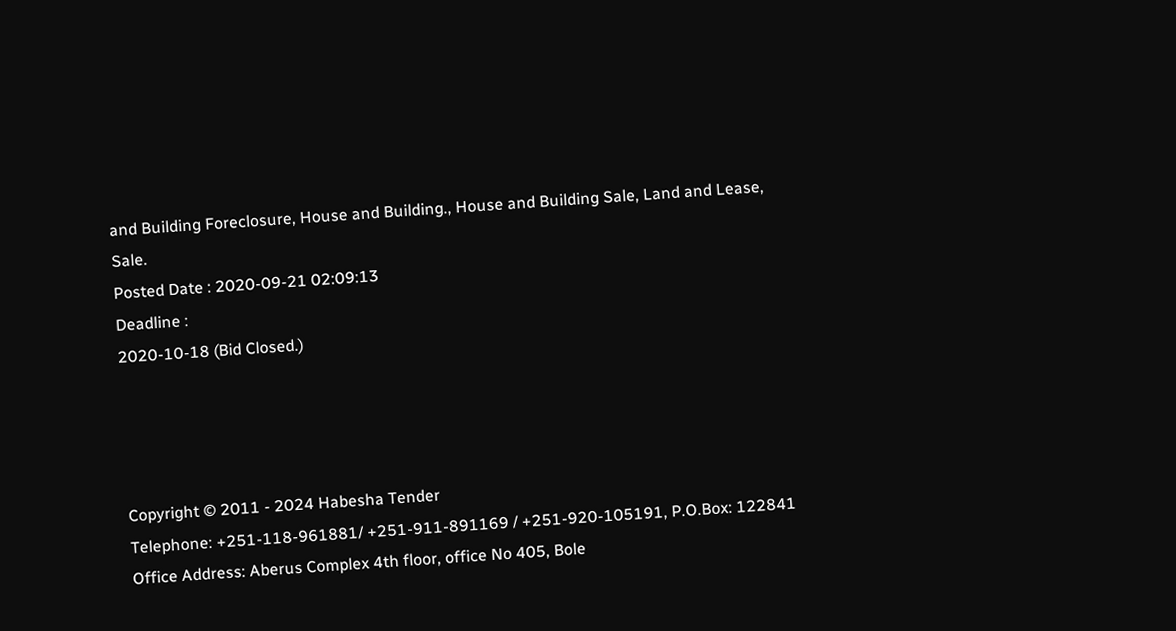and Building Foreclosure, House and Building., House and Building Sale, Land and Lease, Sale.
Posted Date : 2020-09-21 02:09:13
Deadline :
2020-10-18 (Bid Closed.)




Copyright © 2011 - 2024 Habesha Tender
Telephone: +251-118-961881/ +251-911-891169 / +251-920-105191, P.O.Box: 122841
Office Address: Aberus Complex 4th floor, office No 405, Bole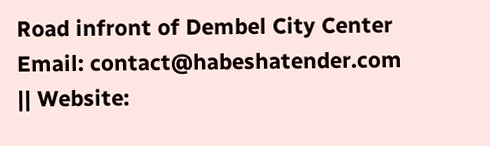Road infront of Dembel City Center
Email: contact@habeshatender.com || Website: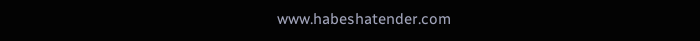www.habeshatender.com